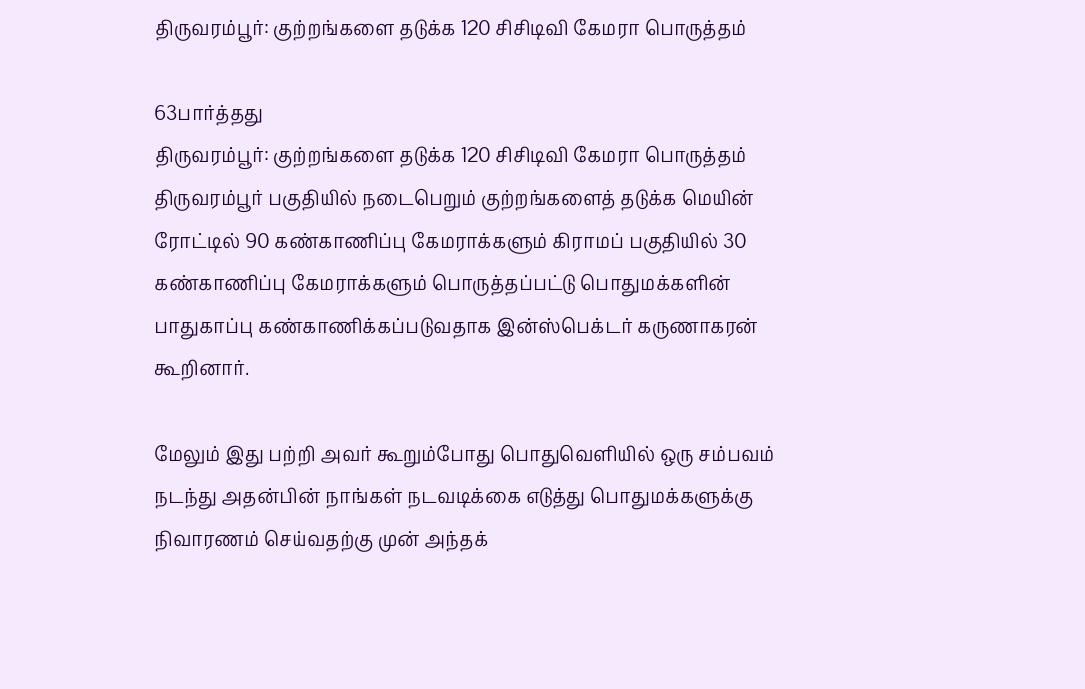திருவரம்பூர்: குற்றங்களை தடுக்க 120 சிசிடிவி கேமரா பொருத்தம்

63பார்த்தது
திருவரம்பூர்: குற்றங்களை தடுக்க 120 சிசிடிவி கேமரா பொருத்தம்
திருவரம்பூர் பகுதியில் நடைபெறும் குற்றங்களைத் தடுக்க மெயின் ரோட்டில் 90 கண்காணிப்பு கேமராக்களும் கிராமப் பகுதியில் 30 கண்காணிப்பு கேமராக்களும் பொருத்தப்பட்டு பொதுமக்களின் பாதுகாப்பு கண்காணிக்கப்படுவதாக இன்ஸ்பெக்டர் கருணாகரன் கூறினார்.

மேலும் இது பற்றி அவர் கூறும்போது பொதுவெளியில் ஒரு சம்பவம் நடந்து அதன்பின் நாங்கள் நடவடிக்கை எடுத்து பொதுமக்களுக்கு நிவாரணம் செய்வதற்கு முன் அந்தக்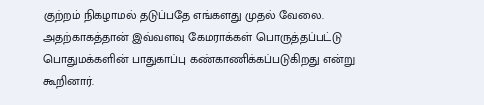குற்றம் நிகழாமல் தடுப்பதே எங்களது முதல் வேலை. அதற்காகத்தான் இவ்வளவு கேமராக்கள் பொருத்தப்பட்டு பொதுமக்களின் பாதுகாப்பு கண்காணிக்கப்படுகிறது என்று கூறினார்.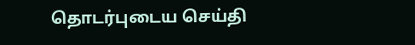தொடர்புடைய செய்தி